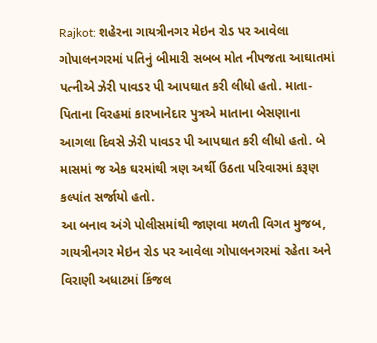Rajkot: શહેરના ગાયત્રીનગર મેઇન રોડ પર આવેલા ગોપાલનગરમાં પતિનું બીમારી સબબ મોત નીપજતા આઘાતમાં પત્નીએ ઝેરી પાવડર પી આપઘાત કરી લીધો હતો. માતા-પિતાના વિરહમાં કારખાનેદાર પુત્રએ માતાના બેસણાના આગલા દિવસે ઝેરી પાવડર પી આપઘાત કરી લીધો હતો. બે માસમાં જ એક ઘરમાંથી ત્રણ અર્થી ઉઠતા પરિવારમાં કરૂણ કલ્પાંત સર્જાયો હતો.
આ બનાવ અંગે પોલીસમાંથી જાણવા મળતી વિગત મુજબ, ગાયત્રીનગર મેઇન રોડ પર આવેલા ગોપાલનગરમાં રહેતા અને વિરાણી અધાટમાં કિંજલ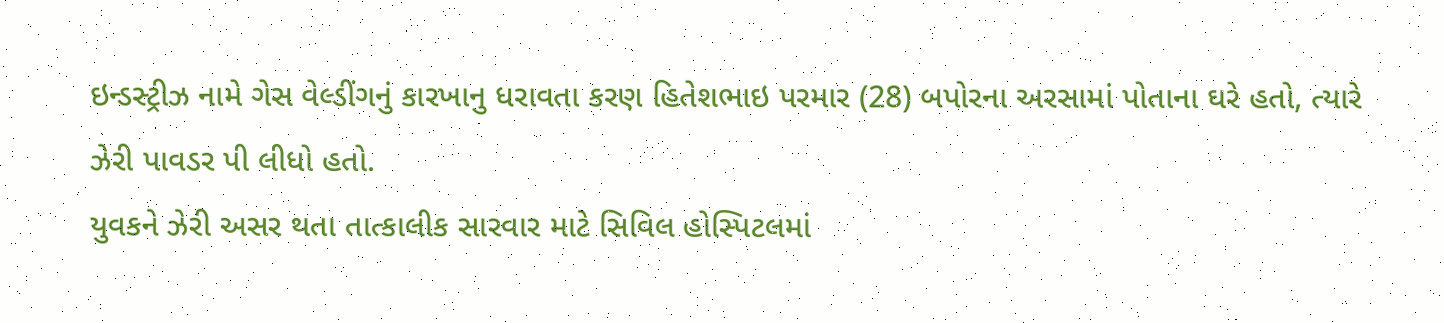ઇન્ડસ્ટ્રીઝ નામે ગેસ વેલ્ડીંગનું કારખાનુ ધરાવતા કરણ હિતેશભાઇ પરમાર (28) બપોરના અરસામાં પોતાના ઘરે હતો, ત્યારે ઝેરી પાવડર પી લીધો હતો.
યુવકને ઝેરી અસર થતા તાત્કાલીક સારવાર માટે સિવિલ હોસ્પિટલમાં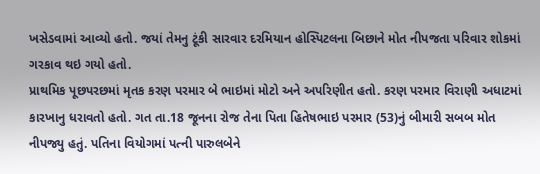ખસેડવામાં આવ્યો હતો. જયાં તેમનુ ટૂંકી સારવાર દરમિયાન હોસ્પિટલના બિછાને મોત નીપજતા પરિવાર શોકમાં ગરકાવ થઇ ગયો હતો.
પ્રાથમિક પૂછપરછમાં મૃતક કરણ પરમાર બે ભાઇમાં મોટો અને અપરિણીત હતો. કરણ પરમાર વિરાણી અધાટમાં કારખાનુ ધરાવતો હતો. ગત તા.18 જૂનના રોજ તેના પિતા હિતેષભાઇ પરમાર (53)નું બીમારી સબબ મોત નીપજ્યુ હતું. પતિના વિયોગમાં પત્ની પારુલબેને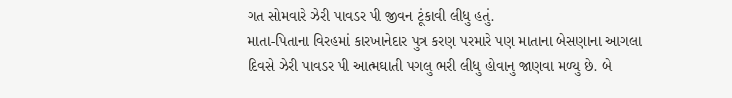ગત સોમવારે ઝેરી પાવડર પી જીવન ટૂંકાવી લીધુ હતું.
માતા-પિતાના વિરહમાં કારખાનેદાર પુત્ર કરણ પરમારે પણ માતાના બેસણાના આગલા દિવસે ઝેરી પાવડર પી આત્મઘાતી પગલુ ભરી લીધુ હોવાનુ જાણવા મળ્યુ છે. બે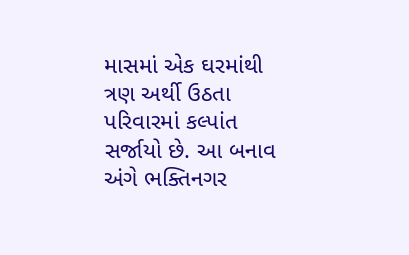માસમાં એક ઘરમાંથી ત્રણ અર્થી ઉઠતા પરિવારમાં કલ્પાંત સર્જાયો છે. આ બનાવ અંગે ભક્તિનગર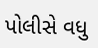પોલીસે વધુ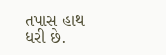તપાસ હાથ ધરી છે.